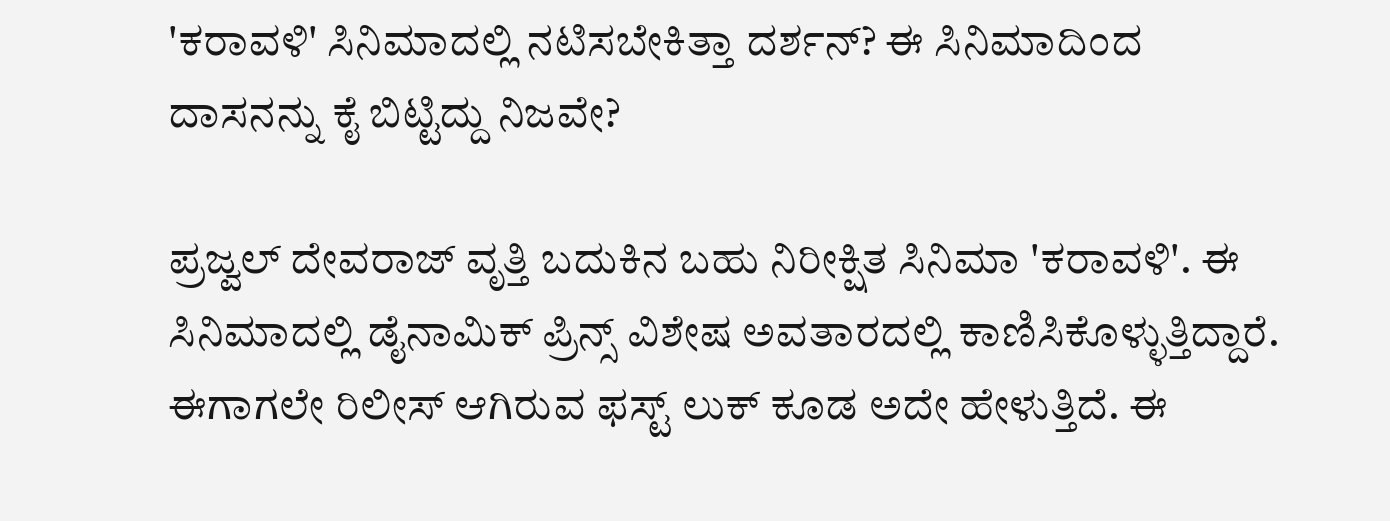'ಕರಾವಳಿ' ಸಿನಿಮಾದಲ್ಲಿ ನಟಿಸಬೇಕಿತ್ತಾ ದರ್ಶನ್? ಈ ಸಿನಿಮಾದಿಂದ ದಾಸನನ್ನು ಕೈ ಬಿಟ್ಟಿದ್ದು ನಿಜವೇ?

ಪ್ರಜ್ವಲ್ ದೇವರಾಜ್ ವೃತ್ತಿ ಬದುಕಿನ ಬಹು ನಿರೀಕ್ಷಿತ ಸಿನಿಮಾ 'ಕರಾವಳಿ'. ಈ ಸಿನಿಮಾದಲ್ಲಿ ಡೈನಾಮಿಕ್ ಪ್ರಿನ್ಸ್ ವಿಶೇಷ ಅವತಾರದಲ್ಲಿ ಕಾಣಿಸಿಕೊಳ್ಳುತ್ತಿದ್ದಾರೆ. ಈಗಾಗಲೇ ರಿಲೀಸ್ ಆಗಿರುವ ಫಸ್ಟ್ ಲುಕ್ ಕೂಡ ಅದೇ ಹೇಳುತ್ತಿದೆ. ಈ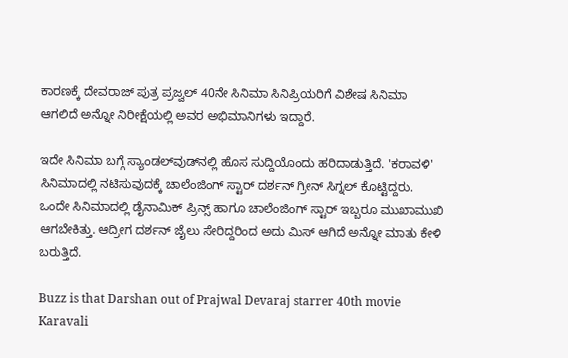ಕಾರಣಕ್ಕೆ ದೇವರಾಜ್ ಪುತ್ರ ಪ್ರಜ್ವಲ್ 40ನೇ ಸಿನಿಮಾ ಸಿನಿಪ್ರಿಯರಿಗೆ ವಿಶೇಷ ಸಿನಿಮಾ ಆಗಲಿದೆ ಅನ್ನೋ ನಿರೀಕ್ಷೆಯಲ್ಲಿ ಅವರ ಅಭಿಮಾನಿಗಳು ಇದ್ದಾರೆ.

ಇದೇ ಸಿನಿಮಾ ಬಗ್ಗೆ ಸ್ಯಾಂಡಲ್‌ವುಡ್‌ನಲ್ಲಿ ಹೊಸ ಸುದ್ದಿಯೊಂದು ಹರಿದಾಡುತ್ತಿದೆ. 'ಕರಾವಳಿ' ಸಿನಿಮಾದಲ್ಲಿ ನಟಿಸುವುದಕ್ಕೆ ಚಾಲೆಂಜಿಂಗ್ ಸ್ಟಾರ್ ದರ್ಶನ್ ಗ್ರೀನ್ ಸಿಗ್ನಲ್ ಕೊಟ್ಟಿದ್ದರು. ಒಂದೇ ಸಿನಿಮಾದಲ್ಲಿ ಡೈನಾಮಿಕ್ ಪ್ರಿನ್ಸ್ ಹಾಗೂ ಚಾಲೆಂಜಿಂಗ್ ಸ್ಟಾರ್ ಇಬ್ಬರೂ ಮುಖಾಮುಖಿ ಆಗಬೇಕಿತ್ತು. ಆದ್ರೀಗ ದರ್ಶನ್ ಜೈಲು ಸೇರಿದ್ದರಿಂದ ಅದು ಮಿಸ್ ಆಗಿದೆ ಅನ್ನೋ ಮಾತು ಕೇಳಿ ಬರುತ್ತಿದೆ.

Buzz is that Darshan out of Prajwal Devaraj starrer 40th movie Karavali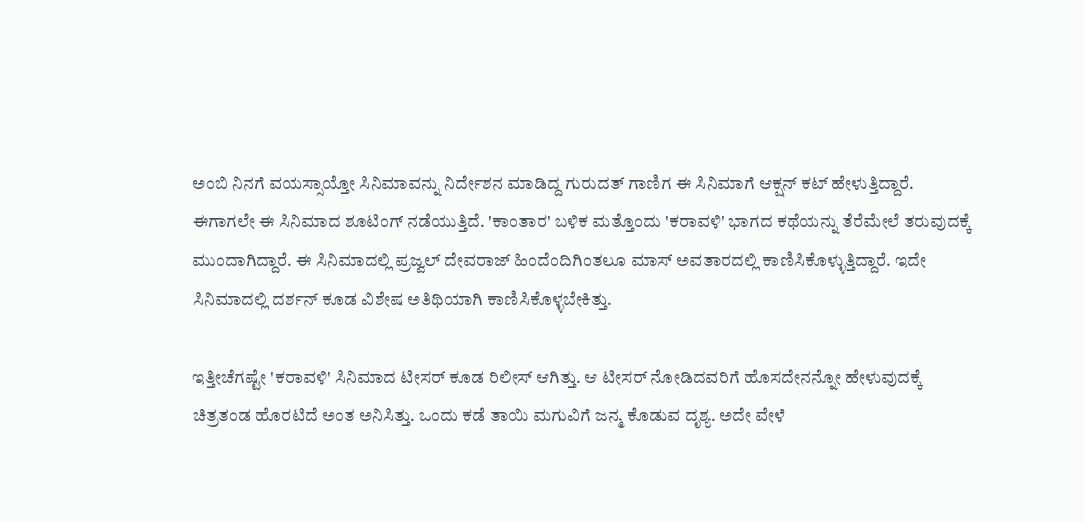ಅಂಬಿ ನಿನಗೆ ವಯಸ್ಸಾಯ್ತೋ ಸಿನಿಮಾವನ್ನು ನಿರ್ದೇಶನ ಮಾಡಿದ್ದ ಗುರುದತ್ ಗಾಣಿಗ ಈ ಸಿನಿಮಾಗೆ ಆಕ್ಷನ್ ಕಟ್ ಹೇಳುತ್ತಿದ್ದಾರೆ. ಈಗಾಗಲೇ ಈ ಸಿನಿಮಾದ ಶೂಟಿಂಗ್ ನಡೆಯುತ್ತಿದೆ. 'ಕಾಂತಾರ' ಬಳಿಕ ಮತ್ತೊಂದು 'ಕರಾವಳಿ' ಭಾಗದ ಕಥೆಯನ್ನು ತೆರೆಮೇಲೆ ತರುವುದಕ್ಕೆ ಮುಂದಾಗಿದ್ದಾರೆ. ಈ ಸಿನಿಮಾದಲ್ಲಿ ಪ್ರಜ್ವಲ್ ದೇವರಾಜ್ ಹಿಂದೆಂದಿಗಿಂತಲೂ ಮಾಸ್ ಅವತಾರದಲ್ಲಿ ಕಾಣಿಸಿಕೊಳ್ಳುತ್ತಿದ್ದಾರೆ. ಇದೇ ಸಿನಿಮಾದಲ್ಲಿ ದರ್ಶನ್ ಕೂಡ ವಿಶೇಷ ಅತಿಥಿಯಾಗಿ ಕಾಣಿಸಿಕೊಳ್ಳಬೇಕಿತ್ತು.

ಇತ್ತೀಚೆಗಷ್ಟೇ 'ಕರಾವಳಿ' ಸಿನಿಮಾದ ಟೀಸರ್ ಕೂಡ ರಿಲೀಸ್ ಆಗಿತ್ತು. ಆ ಟೀಸರ್‌ ನೋಡಿದವರಿಗೆ ಹೊಸದೇನನ್ನೋ ಹೇಳುವುದಕ್ಕೆ ಚಿತ್ರತಂಡ ಹೊರಟಿದೆ ಅಂತ ಅನಿಸಿತ್ತು. ಒಂದು ಕಡೆ ತಾಯಿ ಮಗುವಿಗೆ ಜನ್ಮ ಕೊಡುವ ದೃಶ್ಯ. ಅದೇ ವೇಳೆ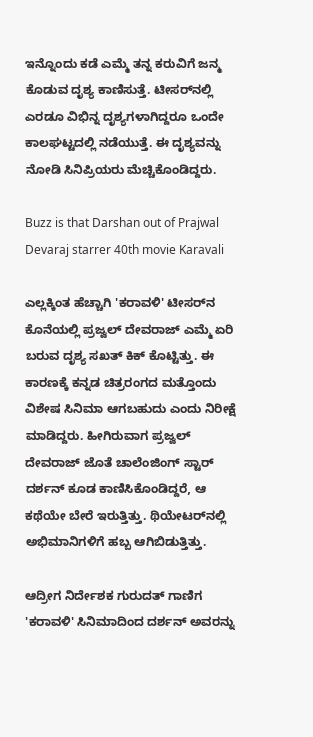ಇನ್ನೊಂದು ಕಡೆ ಎಮ್ಮೆ ತನ್ನ ಕರುವಿಗೆ ಜನ್ಮ ಕೊಡುವ ದೃಶ್ಯ ಕಾಣಿಸುತ್ತೆ. ಟೀಸರ್‌ನಲ್ಲಿ ಎರಡೂ ವಿಭಿನ್ನ ದೃಶ್ಯಗಳಾಗಿದ್ದರೂ ಒಂದೇ ಕಾಲಘಟ್ಟದಲ್ಲಿ ನಡೆಯುತ್ತೆ. ಈ ದೃಶ್ಯವನ್ನು ನೋಡಿ ಸಿನಿಪ್ರಿಯರು ಮೆಚ್ಚಿಕೊಂಡಿದ್ದರು.

Buzz is that Darshan out of Prajwal Devaraj starrer 40th movie Karavali

ಎಲ್ಲಕ್ಕಿಂತ ಹೆಚ್ಚಾಗಿ 'ಕರಾವಳಿ' ಟೀಸರ್‌ನ ಕೊನೆಯಲ್ಲಿ ಪ್ರಜ್ವಲ್ ದೇವರಾಜ್ ಎಮ್ಮೆ ಏರಿ ಬರುವ ದೃಶ್ಯ ಸಖತ್ ಕಿಕ್ ಕೊಟ್ಟಿತ್ತು. ಈ ಕಾರಣಕ್ಕೆ ಕನ್ನಡ ಚಿತ್ರರಂಗದ ಮತ್ತೊಂದು ವಿಶೇಷ ಸಿನಿಮಾ ಆಗಬಹುದು ಎಂದು ನಿರೀಕ್ಷೆ ಮಾಡಿದ್ದರು. ಹೀಗಿರುವಾಗ ಪ್ರಜ್ವಲ್ ದೇವರಾಜ್ ಜೊತೆ ಚಾಲೆಂಜಿಂಗ್ ಸ್ಟಾರ್ ದರ್ಶನ್ ಕೂಡ ಕಾಣಿಸಿಕೊಂಡಿದ್ದರೆ, ಆ ಕಥೆಯೇ ಬೇರೆ ಇರುತ್ತಿತ್ತು. ಥಿಯೇಟರ್‌ನಲ್ಲಿ ಅಭಿಮಾನಿಗಳಿಗೆ ಹಬ್ಬ ಆಗಿಬಿಡುತ್ತಿತ್ತು.

ಆದ್ರೀಗ ನಿರ್ದೇಶಕ ಗುರುದತ್ ಗಾಣಿಗ 'ಕರಾವಳಿ' ಸಿನಿಮಾದಿಂದ ದರ್ಶನ್ ಅವರನ್ನು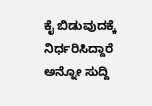ಕೈ ಬಿಡುವುದಕ್ಕೆ ನಿರ್ಧರಿಸಿದ್ದಾರೆ ಅನ್ನೋ ಸುದ್ದಿ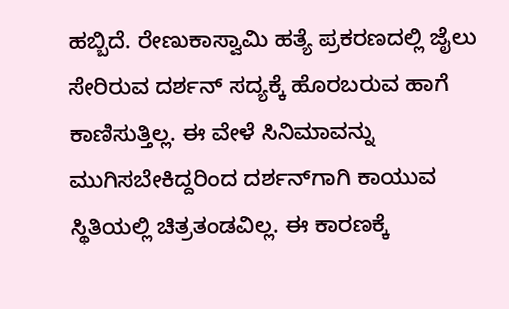ಹಬ್ಬಿದೆ. ರೇಣುಕಾಸ್ವಾಮಿ ಹತ್ಯೆ ಪ್ರಕರಣದಲ್ಲಿ ಜೈಲು ಸೇರಿರುವ ದರ್ಶನ್ ಸದ್ಯಕ್ಕೆ ಹೊರಬರುವ ಹಾಗೆ ಕಾಣಿಸುತ್ತಿಲ್ಲ. ಈ ವೇಳೆ ಸಿನಿಮಾವನ್ನು ಮುಗಿಸಬೇಕಿದ್ದರಿಂದ ದರ್ಶನ್‌ಗಾಗಿ ಕಾಯುವ ಸ್ಥಿತಿಯಲ್ಲಿ ಚಿತ್ರತಂಡವಿಲ್ಲ. ಈ ಕಾರಣಕ್ಕೆ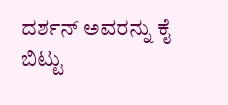ದರ್ಶನ್ ಅವರನ್ನು ಕೈ ಬಿಟ್ಟು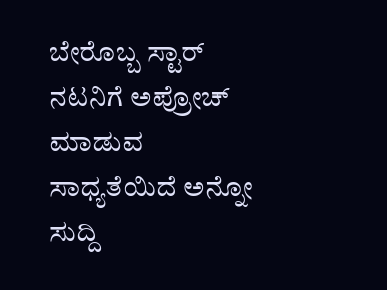ಬೇರೊಬ್ಬ ಸ್ಟಾರ್ ನಟನಿಗೆ ಅಪ್ರೋಚ್ ಮಾಡುವ ಸಾಧ್ಯತೆಯಿದೆ ಅನ್ನೋ ಸುದ್ದಿ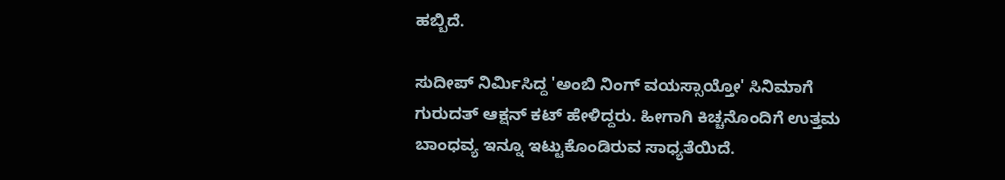ಹಬ್ಬಿದೆ.

ಸುದೀಪ್ ನಿರ್ಮಿಸಿದ್ದ 'ಅಂಬಿ ನಿಂಗ್ ವಯಸ್ಸಾಯ್ತೋ' ಸಿನಿಮಾಗೆ ಗುರುದತ್ ಆಕ್ಷನ್ ಕಟ್ ಹೇಳಿದ್ದರು. ಹೀಗಾಗಿ ಕಿಚ್ಚನೊಂದಿಗೆ ಉತ್ತಮ ಬಾಂಧವ್ಯ ಇನ್ನೂ ಇಟ್ಟುಕೊಂಡಿರುವ ಸಾಧ್ಯತೆಯಿದೆ.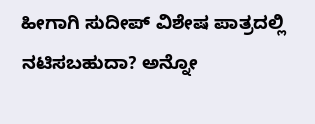ಹೀಗಾಗಿ ಸುದೀಪ್ ವಿಶೇಷ ಪಾತ್ರದಲ್ಲಿ ನಟಿಸಬಹುದಾ? ಅನ್ನೋ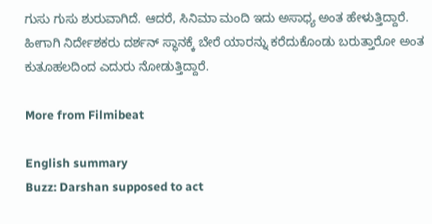ಗುಸು ಗುಸು ಶುರುವಾಗಿದೆ. ಆದರೆ, ಸಿನಿಮಾ ಮಂದಿ ಇದು ಅಸಾಧ್ಯ ಅಂತ ಹೇಳುತ್ತಿದ್ದಾರೆ. ಹೀಗಾಗಿ ನಿರ್ದೇಶಕರು ದರ್ಶನ್ ಸ್ಥಾನಕ್ಕೆ ಬೇರೆ ಯಾರನ್ನು ಕರೆದುಕೊಂಡು ಬರುತ್ತಾರೋ ಅಂತ ಕುತೂಹಲದಿಂದ ಎದುರು ನೋಡುತ್ತಿದ್ದಾರೆ.

More from Filmibeat

English summary
Buzz: Darshan supposed to act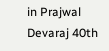in Prajwal Devaraj 40th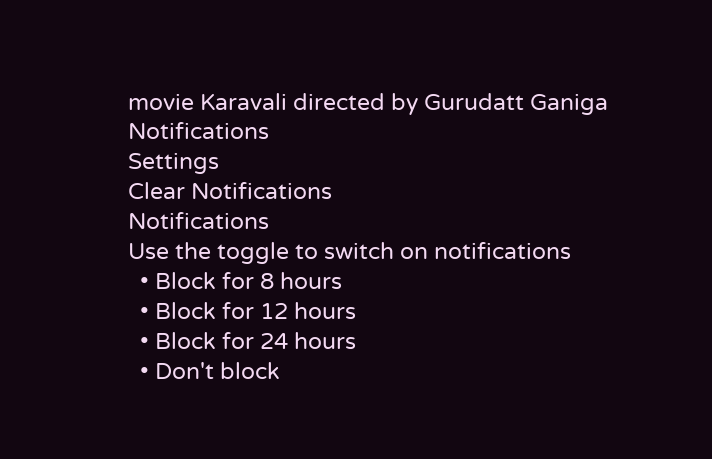movie Karavali directed by Gurudatt Ganiga
Notifications
Settings
Clear Notifications
Notifications
Use the toggle to switch on notifications
  • Block for 8 hours
  • Block for 12 hours
  • Block for 24 hours
  • Don't block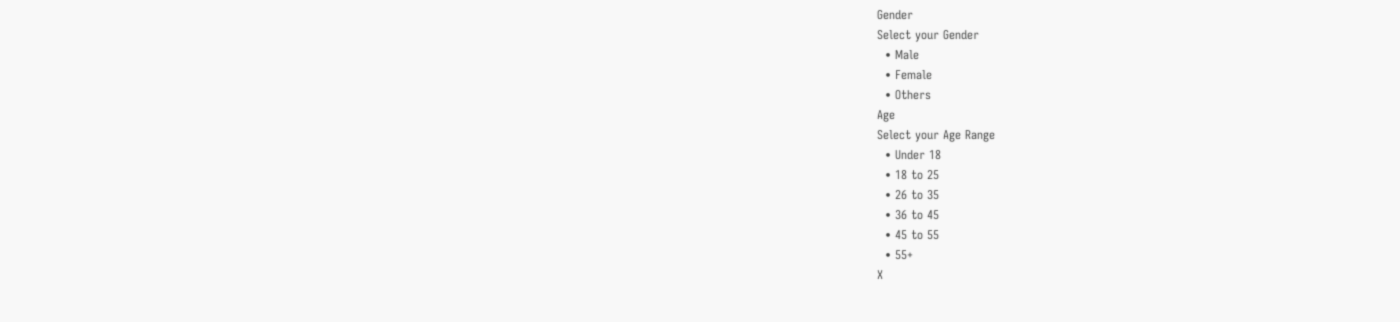Gender
Select your Gender
  • Male
  • Female
  • Others
Age
Select your Age Range
  • Under 18
  • 18 to 25
  • 26 to 35
  • 36 to 45
  • 45 to 55
  • 55+
X